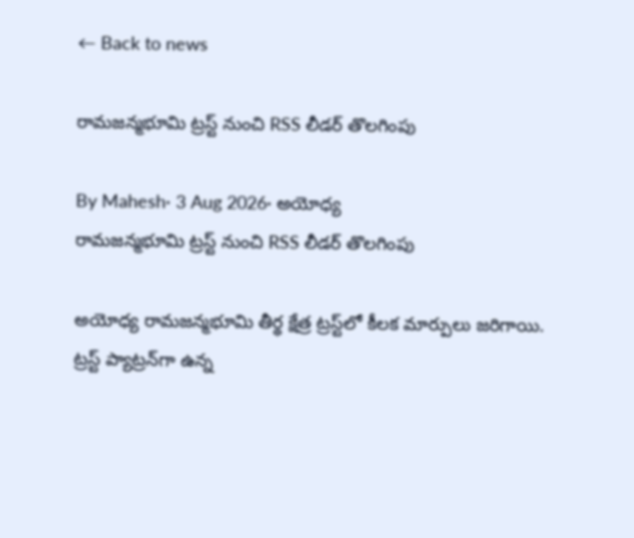← Back to news

రామజన్మభూమి ట్రస్ట్‌ నుంచి RSS లీడర్ తొలగింపు

By Mahesh· 3 Aug 2026· అయోధ్య
రామజన్మభూమి ట్రస్ట్‌ నుంచి RSS లీడర్ తొలగింపు

అయోధ్య రామజన్మభూమి తీర్థ క్షేత్ర ట్రస్ట్‌లో కీలక మార్పులు జరిగాయి. ట్రస్ట్ ప్యాట్రన్‌గా ఉన్న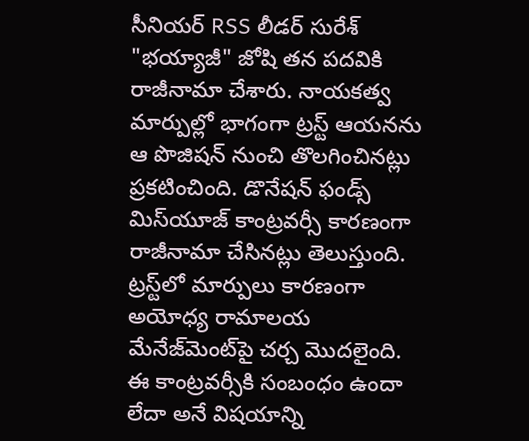సీనియర్ RSS లీడర్ సురేశ్ "భయ్యాజీ" జోషి తన పదవికి రాజీనామా చేశారు. నాయకత్వ మార్పుల్లో భాగంగా ట్రస్ట్ ఆయనను ఆ పొజిషన్ నుంచి తొలగించినట్లు ప్రకటించింది. డొనేషన్ ఫండ్స్ మిస్‌యూజ్ కాంట్రవర్సీ కారణంగా రాజీనామా చేసినట్లు తెలుస్తుంది. ట్రస్ట్‌లో మార్పులు కారణంగా అయోధ్య రామాలయ మేనేజ్‌మెంట్‌పై చర్చ మొదలైంది. ఈ కాంట్రవర్సీకి సంబంధం ఉందా లేదా అనే విషయాన్ని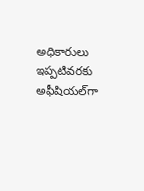అధికారులు ఇప్పటివరకు అఫీషియల్‌గా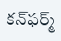కన్‌ఫర్మ్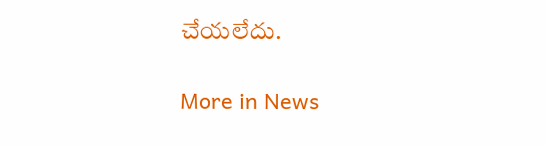చేయలేదు.

More in News